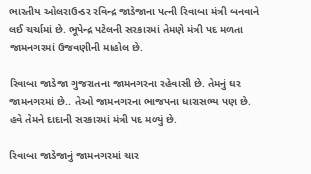ભારતીય ઓલરાઉન્ડર રવિન્દ્ર જાડેજાના પત્ની રિવાબા મંત્રી બનવાને લઈ ચર્ચામાં છે. ભૂપેન્દ્ર પટેલની સરકારમાં તેમણે મંત્રી પદ મળતા જામનગરમાં ઉજવણીની માહોલ છે.

રિવાબા જાડેજા ગુજરાતના જામનગરના રહેવાસી છે. તેમનું ઘર જામનગરમાં છે.. તેઓ જામનગરના ભાજપના ધારાસભ્ય પણ છે. હવે તેમને દાદાની સરકારમાં મંત્રી પદ મળ્યું છે.

રિવાબા જાડેજાનું જામનગરમાં ચાર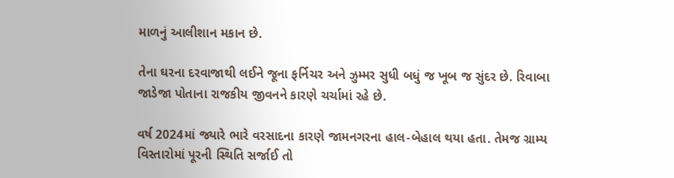માળનું આલીશાન મકાન છે.

તેના ઘરના દરવાજાથી લઈને જૂના ફર્નિચર અને ઝુમ્મર સુધી બધું જ ખૂબ જ સુંદર છે. રિવાબા જાડેજા પોતાના રાજકીય જીવનને કારણે ચર્ચામાં રહે છે.

વર્ષ 2024માં જ્યારે ભારે વરસાદના કારણે જામનગરના હાલ-બેહાલ થયા હતા. તેમજ ગ્રામ્ય વિસ્તારોમાં પૂરની સ્થિતિ સર્જાઈ તો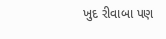ખુદ રીવાબા પણ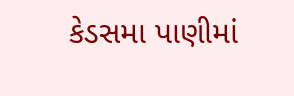કેડસમા પાણીમાં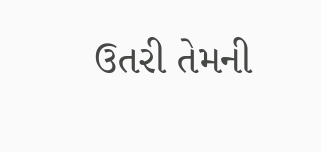ઉતરી તેમની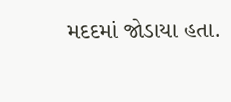મદદમાં જોડાયા હતા.